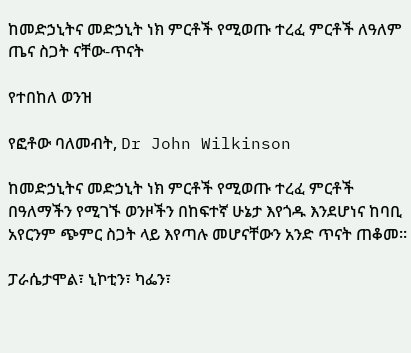ከመድኃኒትና መድኃኒት ነክ ምርቶች የሚወጡ ተረፈ ምርቶች ለዓለም ጤና ስጋት ናቸው-ጥናት

የተበከለ ወንዝ

የፎቶው ባለመብት, Dr John Wilkinson

ከመድኃኒትና መድኃኒት ነክ ምርቶች የሚወጡ ተረፈ ምርቶች በዓለማችን የሚገኙ ወንዞችን በከፍተኛ ሁኔታ እየጎዱ እንደሆነና ከባቢ አየርንም ጭምር ስጋት ላይ እየጣሉ መሆናቸውን አንድ ጥናት ጠቆመ።

ፓራሴታሞል፣ ኒኮቲን፣ ካፌን፣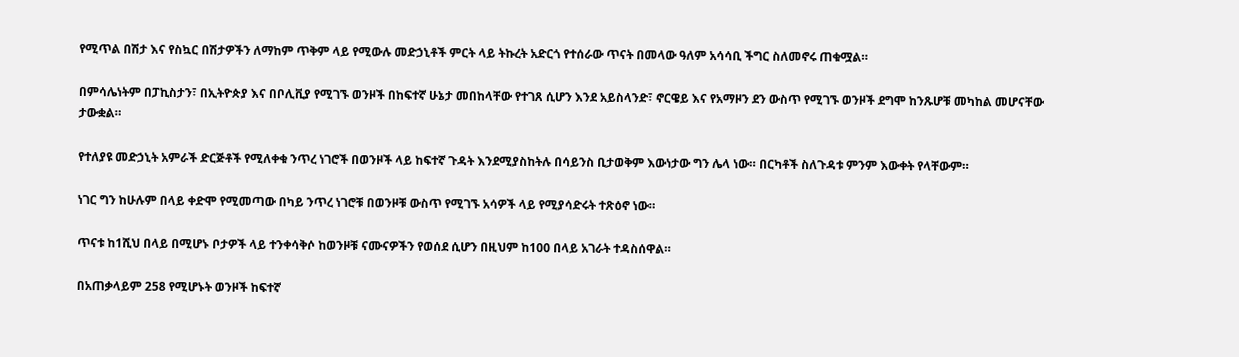የሚጥል በሽታ እና የስኳር በሽታዎችን ለማከም ጥቅም ላይ የሚውሉ መድኃኒቶች ምርት ላይ ትኩረት አድርጎ የተሰራው ጥናት በመላው ዓለም አሳሳቢ ችግር ስለመኖሩ ጠቁሟል።

በምሳሌነትም በፓኪስታን፣ በኢትዮጵያ እና በቦሊቪያ የሚገኙ ወንዞች በከፍተኛ ሁኔታ መበከላቸው የተገጸ ሲሆን እንደ አይስላንድ፣ ኖርዌይ እና የአማዞን ደን ውስጥ የሚገኙ ወንዞች ደግሞ ከንጹሆቹ መካከል መሆናቸው ታውቋል።

የተለያዩ መድኃኒት አምራች ድርጅቶች የሚለቀቁ ንጥረ ነገሮች በወንዞች ላይ ከፍተኛ ጉዳት እንደሚያስከትሉ በሳይንስ ቢታወቅም እውነታው ግን ሌላ ነው። በርካቶች ስለጉዳቱ ምንም እውቀት የላቸውም።

ነገር ግን ከሁሉም በላይ ቀድሞ የሚመጣው በካይ ንጥረ ነገሮቹ በወንዞቹ ውስጥ የሚገኙ አሳዎች ላይ የሚያሳድሩት ተጽዕኖ ነው።

ጥናቱ ከ1ሺህ በላይ በሚሆኑ ቦታዎች ላይ ተንቀሳቅሶ ከወንዞቹ ናሙናዎችን የወሰደ ሲሆን በዚህም ከ100 በላይ አገራት ተዳስሰዋል።

በአጠቃላይም 258 የሚሆኑት ወንዞች ከፍተኛ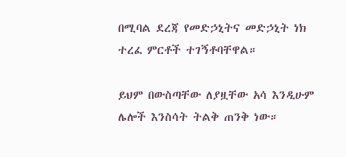በሚባል ደረጃ የመድኃኒትና መድኃኒት ነክ ተረፈ ምርቶች ተገኝቶባቸዋል።

ይህም በውስጣቸው ለያዟቸው አሳ እንዲሁም ሌሎች እንስሳት ትልቅ ጠንቅ ነው።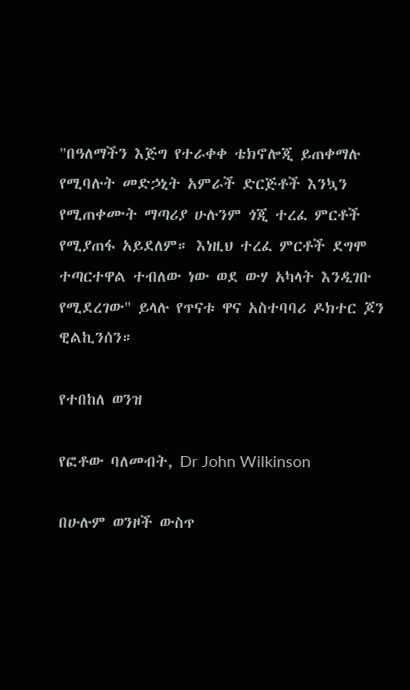"በዓለማችን እጅግ የተራቀቀ ቴክኖሎጂ ይጠቀማሉ የሚባሉት መድኃኒት አምራች ድርጅቶች እንኳን የሚጠቀሙት ማጣሪያ ሁሉንም ጎጂ ተረፈ ምርቶች የሚያጠፋ አይደለም። እነዚህ ተረፈ ምርቶች ደግሞ ተጣርተዋል ተብለው ነው ወደ ውሃ አካላት እንዲገቡ የሚደረገው" ይላሉ የጥናቱ ዋና አስተባባሪ ዶክተር ጆን ዊልኪንሰን።

የተበከለ ወንዝ

የፎቶው ባለመብት, Dr John Wilkinson

በሁሉም ወንዞች ውስጥ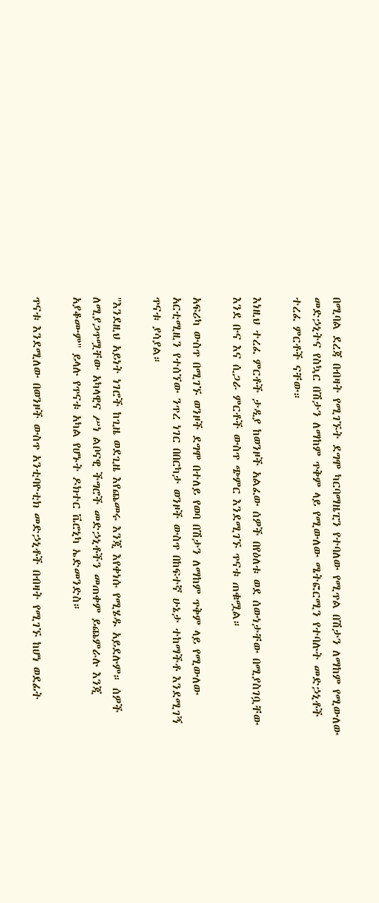በሚባል ደረጃ በብዛት የሚገኙት ደግሞ ካርባማዜፒን የተባለው የሚጥል በሽታን ለማከም የሚውለው መድኃኒትና የስኳር በሽታን ለማከም ጥቅም ላይ የሚውለው ሜትፎርሚን የተባሉት መድኃኒቶች ተረፈ ምርቶች ናቸው።

እነዚህ ተረፈ ምርቶች ታዲያ ከወንዞች አልፈው ሰዎች በየዕለቱ ወደ ሰውነታቸው በሚያስገቧቸው እንደ ቡና እና ሲጋራ ምርቶች ውስጥ ጭምር እንደሚገኙ ጥናቱ ጠቁሟል።

አፍሪካ ውስጥ በሚገኙ ወንዞች ደግሞ በተለይ የወባ በሽታን ለማከም ጥቅም ላይ የሚውለው አርቲሚዚን የተሰኘው ንጥረ ነገር በበርካታ ወንዞች ውስጥ በከፍተኛ ሁኔታ ተከማችቶ እንደሚገኝ ጥናቱ ያሳያል።

"እንደዚህ አይነት ነገሮች ከጊዜ ወደጊዜ እየጨመሩ እንጂ እየቀነሱ የሚሄዱ አይደሉም። ሰዎች ለሚያጋጥሟቸው አካላዊና ሥነ ልቦናዊ ችግሮች መድኃኒቶችን መጠቀም ይጨምራሉ እንጂ አያቆሙም" ይላሉ የጥናቱ አካል የሆኑት ዶክተር ቬሮኒካ ኤድመንድስ።

ጥናቱ እንደሚለው በወንዞች ውስጥ አንቲባዮቲክ መድኃኒቶች በብዛት የሚገኙ ከሆነ ወደፊት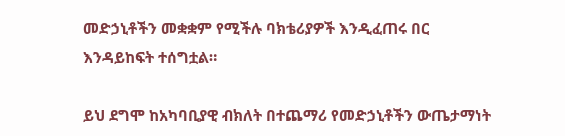መድኃኒቶችን መቋቋም የሚችሉ ባክቴሪያዎች እንዲፈጠሩ በር እንዳይከፍት ተሰግቷል።

ይህ ደግሞ ከአካባቢያዊ ብክለት በተጨማሪ የመድኃኒቶችን ውጤታማነት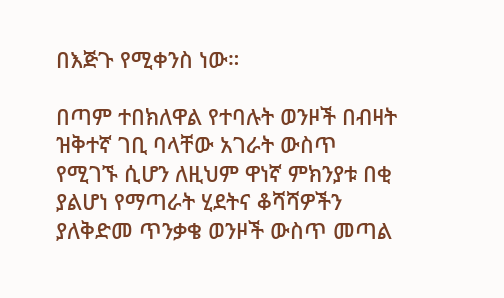በእጅጉ የሚቀንስ ነው።

በጣም ተበክለዋል የተባሉት ወንዞች በብዛት ዝቅተኛ ገቢ ባላቸው አገራት ውስጥ የሚገኙ ሲሆን ለዚህም ዋነኛ ምክንያቱ በቂ ያልሆነ የማጣራት ሂደትና ቆሻሻዎችን ያለቅድመ ጥንቃቄ ወንዞች ውስጥ መጣል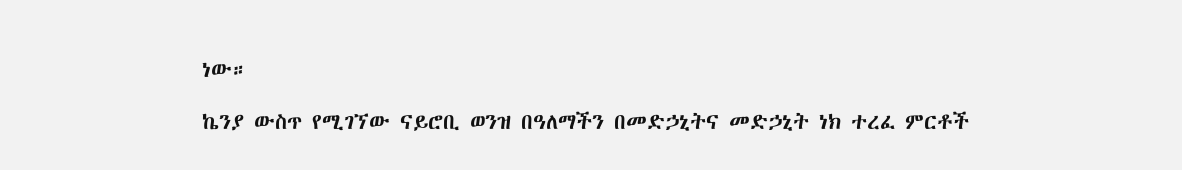ነው።

ኬንያ ውስጥ የሚገኘው ናይሮቢ ወንዝ በዓለማችን በመድኃኒትና መድኃኒት ነክ ተረፈ ምርቶች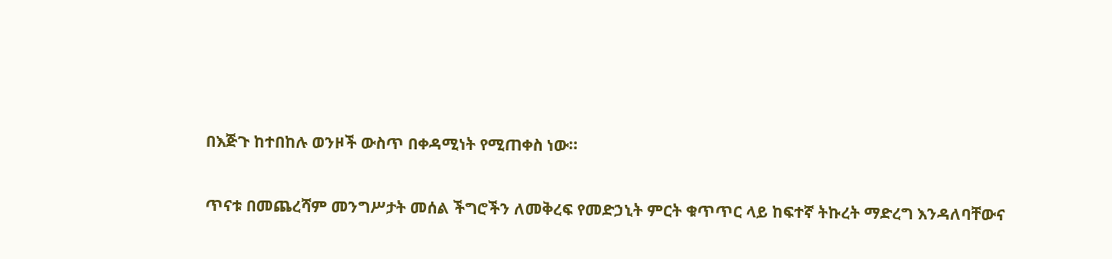በእጅጉ ከተበከሉ ወንዞች ውስጥ በቀዳሚነት የሚጠቀስ ነው።

ጥናቱ በመጨረሻም መንግሥታት መሰል ችግሮችን ለመቅረፍ የመድኃኒት ምርት ቁጥጥር ላይ ከፍተኛ ትኩረት ማድረግ እንዳለባቸውና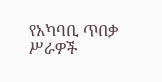የአካባቢ ጥበቃ ሥራዎች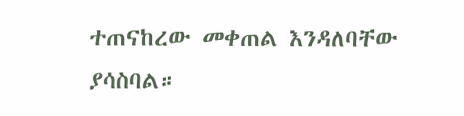ተጠናከረው መቀጠል እንዳለባቸው ያሳስባል።